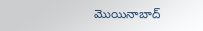మొయినాబాద్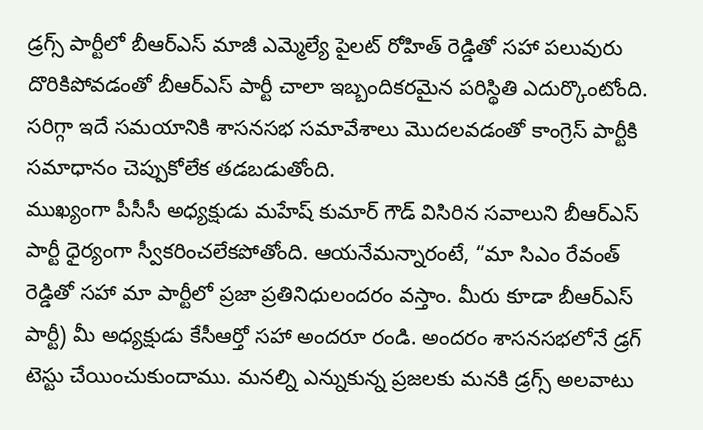డ్రగ్స్ పార్టీలో బీఆర్ఎస్ మాజీ ఎమ్మెల్యే పైలట్ రోహిత్ రెడ్డితో సహా పలువురు దొరికిపోవడంతో బీఆర్ఎస్ పార్టీ చాలా ఇబ్బందికరమైన పరిస్థితి ఎదుర్కొంటోంది. సరిగ్గా ఇదే సమయానికి శాసనసభ సమావేశాలు మొదలవడంతో కాంగ్రెస్ పార్టీకి సమాధానం చెప్పుకోలేక తడబడుతోంది.
ముఖ్యంగా పీసీసీ అధ్యక్షుడు మహేష్ కుమార్ గౌడ్ విసిరిన సవాలుని బీఆర్ఎస్ పార్టీ ధైర్యంగా స్వీకరించలేకపోతోంది. ఆయనేమన్నారంటే, “మా సిఎం రేవంత్ రెడ్డితో సహా మా పార్టీలో ప్రజా ప్రతినిధులందరం వస్తాం. మీరు కూడా బీఆర్ఎస్ పార్టీ) మీ అధ్యక్షుడు కేసీఆర్తో సహా అందరూ రండి. అందరం శాసనసభలోనే డ్రగ్ టెస్టు చేయించుకుందాము. మనల్ని ఎన్నుకున్న ప్రజలకు మనకి డ్రగ్స్ అలవాటు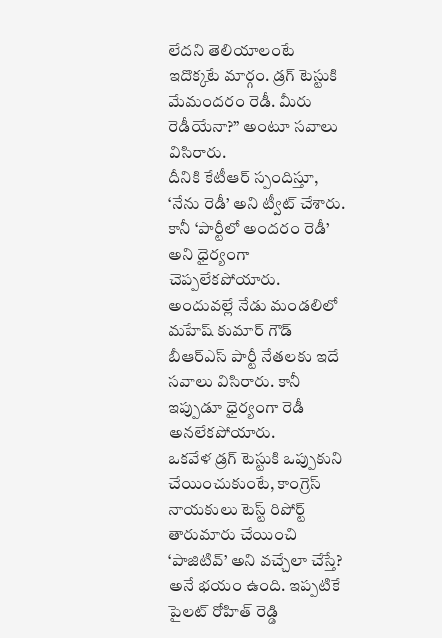లేదని తెలియాలంటే ఇదొక్కటే మార్గం. డ్రగ్ టెస్టుకి మేమందరం రెడీ. మీరు రెడీయేనా?” అంటూ సవాలు విసిరారు.
దీనికి కేటీఆర్ స్పందిస్తూ, ‘నేను రెడీ’ అని ట్వీట్ చేశారు. కానీ ‘పార్టీలో అందరం రెడీ’ అని ధైర్యంగా చెప్పలేకపోయారు. అందువల్లే నేడు మండలిలో మహేష్ కుమార్ గౌడ్ బీఆర్ఎస్ పార్టీ నేతలకు ఇదే సవాలు విసిరారు. కానీ ఇప్పుడూ ధైర్యంగా రెడీ అనలేకపోయారు.
ఒకవేళ డ్రగ్ టెస్టుకి ఒప్పుకుని చేయించుకుంటే, కాంగ్రెస్ నాయకులు టెస్ట్ రిపోర్ట్ తారుమారు చేయించి ‘పాజిటివ్’ అని వచ్చేలా చేస్తే? అనే భయం ఉంది. ఇప్పటికే పైలట్ రోహిత్ రెడ్డి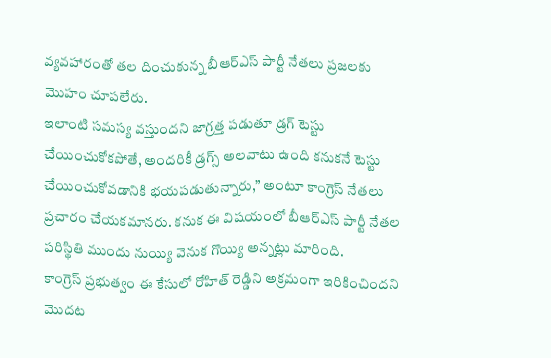వ్యవహారంతో తల దించుకున్న బీఆర్ఎస్ పార్టీ నేతలు ప్రజలకు మొహం చూపలేరు.
ఇలాంటి సమస్య వస్తుందని జాగ్రత్త పడుతూ డ్రగ్ టెస్టు చేయించుకోకపోతే, అందరికీ డ్రగ్స్ అలవాటు ఉంది కనుకనే టెస్టు చేయించుకోవడానికి భయపడుతున్నారు,” అంటూ కాంగ్రెస్ నేతలు ప్రచారం చేయకమానరు. కనుక ఈ విషయంలో బీఆర్ఎస్ పార్టీ నేతల పరిస్థితి ముందు నుయ్యి వెనుక గొయ్యి అన్నట్లు మారింది.
కాంగ్రెస్ ప్రభుత్వం ఈ కేసులో రోహిత్ రెడ్డిని అక్రమంగా ఇరికించిందని మొదట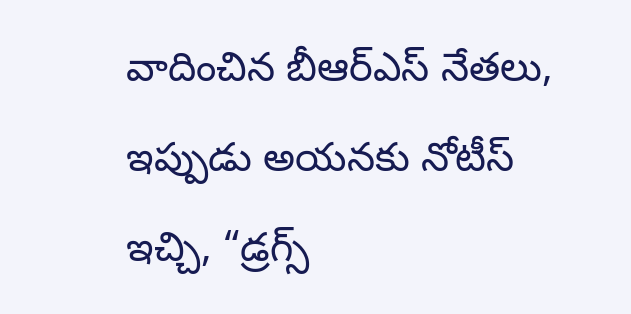వాదించిన బీఆర్ఎస్ నేతలు, ఇప్పుడు అయనకు నోటీస్ ఇచ్చి, “డ్రగ్స్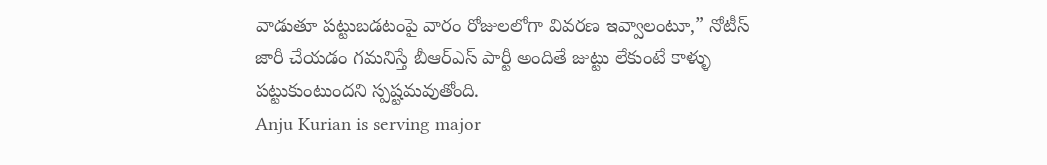వాడుతూ పట్టుబడటంపై వారం రోజులలోగా వివరణ ఇవ్వాలంటూ,” నోటీస్ జారీ చేయడం గమనిస్తే బీఆర్ఎస్ పార్టీ అందితే జుట్టు లేకుంటే కాళ్ళు పట్టుకుంటుందని స్పష్టమవుతోంది.
Anju Kurian is serving major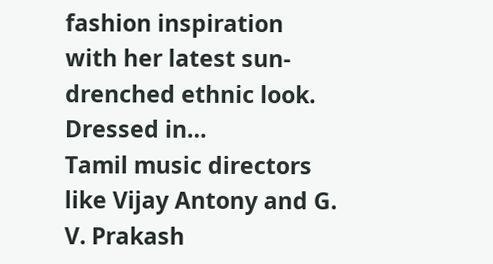fashion inspiration with her latest sun-drenched ethnic look. Dressed in…
Tamil music directors like Vijay Antony and G. V. Prakash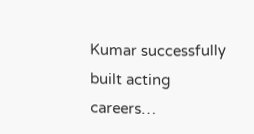Kumar successfully built acting careers…